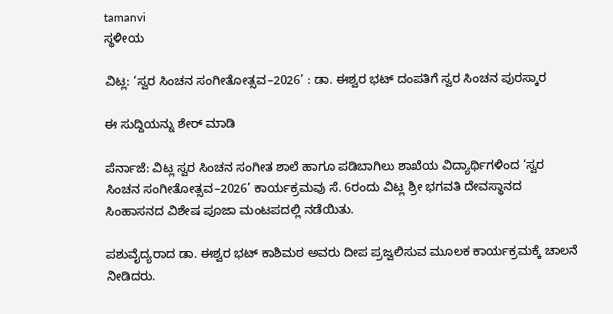tamanvi
ಸ್ಥಳೀಯ

ವಿಟ್ಲ: ‘ಸ್ವರ ಸಿಂಚನ ಸಂಗೀತೋತ್ಸವ–2026’ : ಡಾ. ಈಶ್ವರ ಭಟ್ ದಂಪತಿಗೆ ಸ್ವರ ಸಿಂಚನ ಪುರಸ್ಕಾರ

ಈ ಸುದ್ದಿಯನ್ನು ಶೇರ್ ಮಾಡಿ

ಪೆರ್ನಾಜೆ: ವಿಟ್ಲ ಸ್ವರ ಸಿಂಚನ ಸಂಗೀತ ಶಾಲೆ ಹಾಗೂ ಪಡಿಬಾಗಿಲು ಶಾಖೆಯ ವಿದ್ಯಾರ್ಥಿಗಳಿಂದ ‘ಸ್ವರ ಸಿಂಚನ ಸಂಗೀತೋತ್ಸವ–2026’ ಕಾರ್ಯಕ್ರಮವು ಸೆ. 6ರಂದು ವಿಟ್ಲ ಶ್ರೀ ಭಗವತಿ ದೇವಸ್ಥಾನದ ಸಿಂಹಾಸನದ ವಿಶೇಷ ಪೂಜಾ ಮಂಟಪದಲ್ಲಿ ನಡೆಯಿತು.

ಪಶುವೈದ್ಯರಾದ ಡಾ. ಈಶ್ವರ ಭಟ್ ಕಾಶಿಮಠ ಅವರು ದೀಪ ಪ್ರಜ್ವಲಿಸುವ ಮೂಲಕ ಕಾರ್ಯಕ್ರಮಕ್ಕೆ ಚಾಲನೆ ನೀಡಿದರು.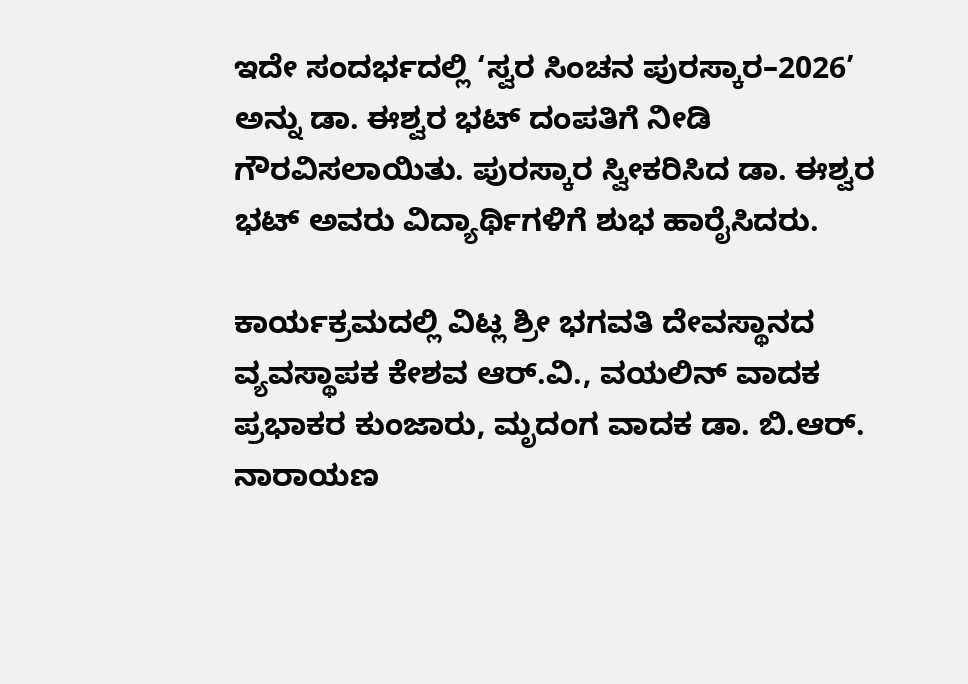ಇದೇ ಸಂದರ್ಭದಲ್ಲಿ ‘ಸ್ವರ ಸಿಂಚನ ಪುರಸ್ಕಾರ–2026’ ಅನ್ನು ಡಾ. ಈಶ್ವರ ಭಟ್ ದಂಪತಿಗೆ ನೀಡಿ ಗೌರವಿಸಲಾಯಿತು. ಪುರಸ್ಕಾರ ಸ್ವೀಕರಿಸಿದ ಡಾ. ಈಶ್ವರ ಭಟ್ ಅವರು ವಿದ್ಯಾರ್ಥಿಗಳಿಗೆ ಶುಭ ಹಾರೈಸಿದರು.

ಕಾರ್ಯಕ್ರಮದಲ್ಲಿ ವಿಟ್ಲ ಶ್ರೀ ಭಗವತಿ ದೇವಸ್ಥಾನದ ವ್ಯವಸ್ಥಾಪಕ ಕೇಶವ ಆರ್.ವಿ., ವಯಲಿನ್ ವಾದಕ ಪ್ರಭಾಕರ ಕುಂಜಾರು, ಮೃದಂಗ ವಾದಕ ಡಾ. ಬಿ.ಆರ್. ನಾರಾಯಣ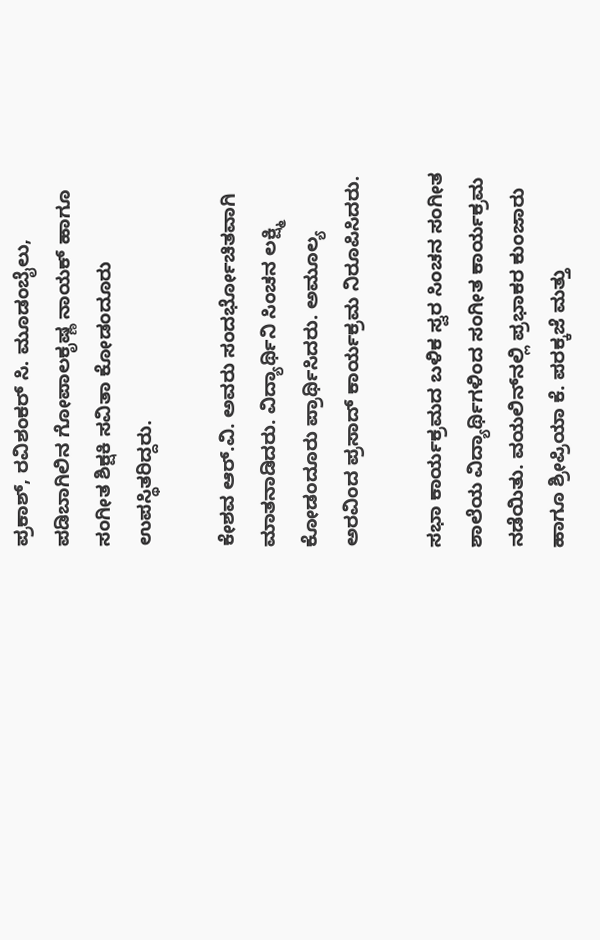ಪ್ರಕಾಶ್, ರವಿಶಂಕರ್ ಸಿ. ಮೂಡಂಬೈಲು, ಪಡಿಬಾಗಿಲಿನ ಗೋಪಾಲಕೃಷ್ಣ ನಾಯಕ್ ಹಾಗೂ ಸಂಗೀತ ಶಿಕ್ಷಕಿ ಸವಿತಾ ಕೋಡಂದೂರು ಉಪಸ್ಥಿತರಿದ್ದರು.

ಕೇಶವ ಆರ್.ವಿ. ಅವರು ಸಂದರ್ಭೋಚಿತವಾಗಿ ಮಾತನಾಡಿದರು. ವಿದ್ಯಾರ್ಥಿನಿ ಸಿಂಚನ ಲಕ್ಷ್ಮಿ ಕೋಡಂದೂರು ಪ್ರಾರ್ಥಿಸಿದರು. ಅಮೂಲ್ಯ ಅರವಿಂದ ಪ್ರಸಾದ್ ಕಾರ್ಯಕ್ರಮ ನಿರೂಪಿಸಿದರು.

ಸಭಾ ಕಾರ್ಯಕ್ರಮದ ಬಳಿಕ ಸ್ವರ ಸಿಂಚನ ಸಂಗೀತ ಶಾಲೆಯ ವಿದ್ಯಾರ್ಥಿಗಳಿಂದ ಸಂಗೀತ ಕಾರ್ಯಕ್ರಮ ನಡೆಯಿತು. ವಯಲಿನ್‌ನಲ್ಲಿ ಪ್ರಭಾಕರ ಕುಂಜಾರು ಹಾಗೂ ಶ್ರೀಪ್ರಿಯಾ ಕೆ. ಪರಕ್ಕಜೆ ಮತ್ತು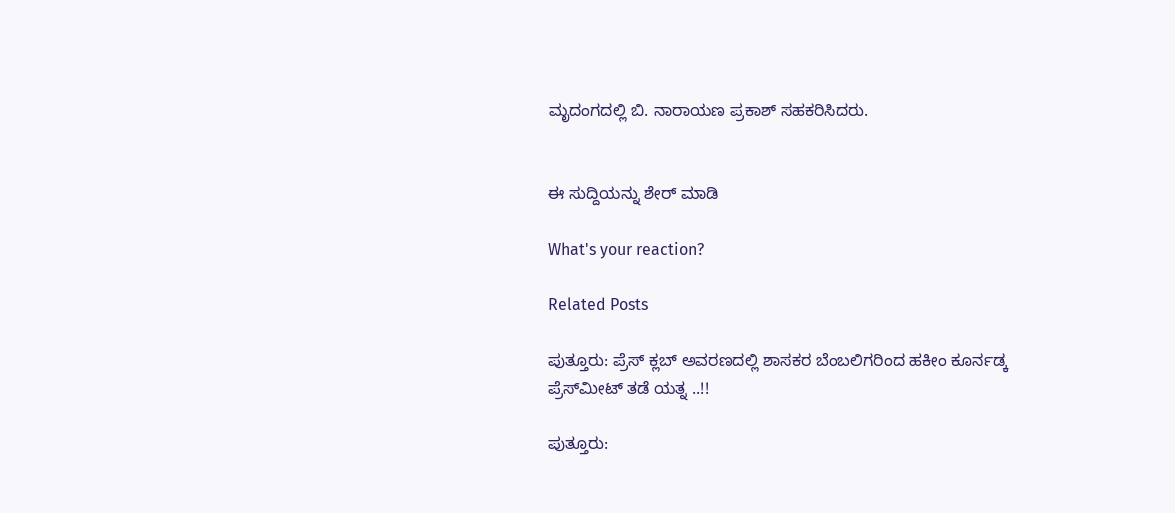ಮೃದಂಗದಲ್ಲಿ ಬಿ. ನಾರಾಯಣ ಪ್ರಕಾಶ್ ಸಹಕರಿಸಿದರು.


ಈ ಸುದ್ದಿಯನ್ನು ಶೇರ್ ಮಾಡಿ

What's your reaction?

Related Posts

ಪುತ್ತೂರು: ಪ್ರೆಸ್ ಕ್ಲಬ್ ಅವರಣದಲ್ಲಿ ಶಾಸಕರ ಬೆಂಬಲಿಗರಿಂದ ಹಕೀಂ ಕೂರ್ನಡ್ಕ ಪ್ರೆಸ್‌ಮೀಟ್‌ ತಡೆ ಯತ್ನ ..!!

ಪುತ್ತೂರು: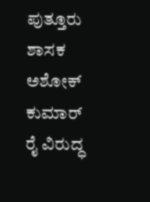ಪುತ್ತೂರು ಶಾಸಕ ಅಶೋಕ್ ಕುಮಾರ್ ರೈ ವಿರುದ್ಧ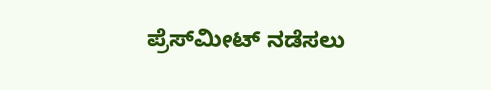ಪ್ರೆಸ್‌ಮೀಟ್ ನಡೆಸಲು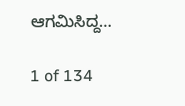ಆಗಮಿಸಿದ್ದ…

1 of 134